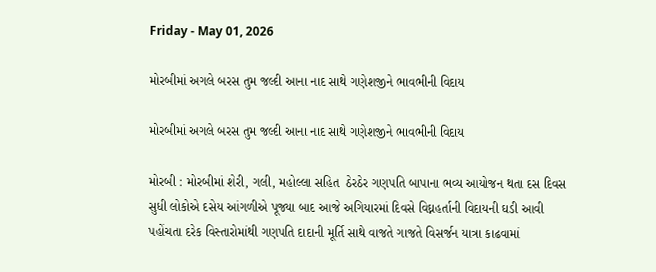Friday - May 01, 2026

મોરબીમાં અગલે બરસ તુમ જલ્દી આના નાદ સાથે ગણેશજીને ભાવભીની વિદાય

મોરબીમાં અગલે બરસ તુમ જલ્દી આના નાદ સાથે ગણેશજીને ભાવભીની વિદાય

મોરબી : મોરબીમાં શેરી, ગલી, મહોલ્લા સહિત  ઠેરઠેર ગણપતિ બાપાના ભવ્ય આયોજન થતા દસ દિવસ સુધી લોકોએ દસેય આંગળીએ પૂજ્યા બાદ આજે અગિયારમાં દિવસે વિઘ્નહર્તાની વિદાયની ઘડી આવી પહોંચતા દરેક વિસ્તારોમાંથી ગણપતિ દાદાની મૂર્તિ સાથે વાજતે ગાજતે વિસર્જન યાત્રા કાઢવામાં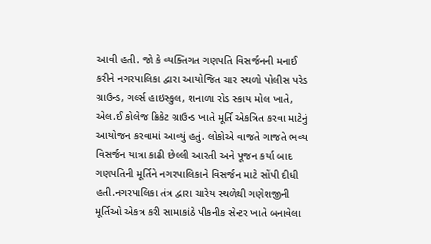આવી હતી. જો કે વ્યક્તિગત ગણપતિ વિસર્જનની મનાઈ કરીને નગરપાલિકા દ્વારા આયોજિત ચાર સ્થળો પોલીસ પરેડ ગ્રાઉન્ડ, ગર્લ્સ હાઇસ્કુલ, શનાળા રોડ સ્કાય મોલ ખાતે, એલ.ઈ કોલેજ ક્રિકેટ ગ્રાઉન્ડ ખાતે મૂર્તિ એકત્રિત કરવા માટેનું આયોજન કરવામાં આવ્યું હતું. લોકોએ વાજતે ગાજતે ભવ્ય વિસર્જન યાત્રા કાઢી છેલ્લી આરતી અને પૂજન કર્યા બાદ ગણપતિની મૂર્તિને નગરપાલિકાને વિસર્જન માટે સોંપી દીધી હતી.નગરપાલિકા તંત્ર દ્વારા ચારેય સ્થળેથી ગણેશજીની મૂર્તિઓ એકત્ર કરી સામાકાંઠે પીકનીક સેન્ટર ખાતે બનાવેલા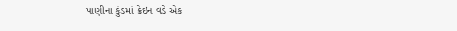પાણીના કુંડમાં ક્રેઇન વડે એક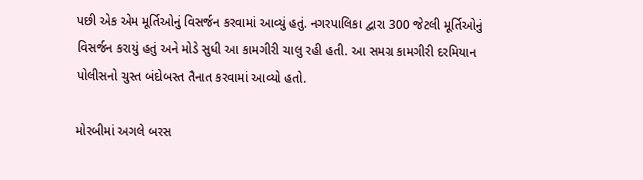પછી એક એમ મૂર્તિઓનું વિસર્જન કરવામાં આવ્યું હતું. નગરપાલિકા દ્વારા 300 જેટલી મૂર્તિઓનું વિસર્જન કરાયું હતું અને મોડે સુધી આ કામગીરી ચાલુ રહી હતી. આ સમગ્ર કામગીરી દરમિયાન પોલીસનો ચુસ્ત બંદોબસ્ત તૈનાત કરવામાં આવ્યો હતો.

મોરબીમાં અગલે બરસ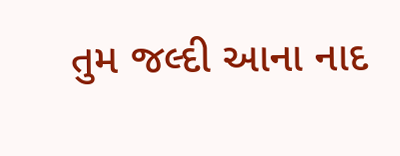તુમ જલ્દી આના નાદ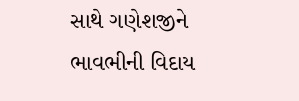સાથે ગણેશજીને ભાવભીની વિદાય